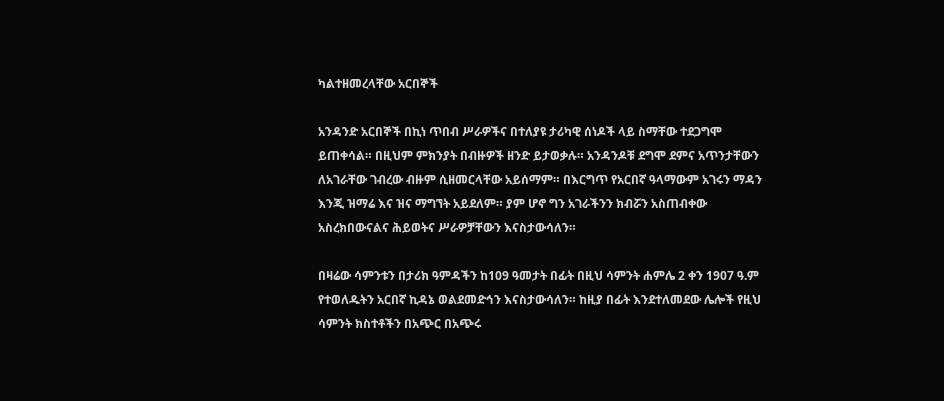ካልተዘመረላቸው አርበኞች

አንዳንድ አርበኞች በኪነ ጥበብ ሥራዎችና በተለያዩ ታሪካዊ ሰነዶች ላይ ስማቸው ተደጋግሞ ይጠቀሳል። በዚህም ምክንያት በብዙዎች ዘንድ ይታወቃሉ። አንዳንዶቹ ደግሞ ደምና አጥንታቸውን ለአገራቸው ገብረው ብዙም ሲዘመርላቸው አይሰማም። በእርግጥ የአርበኛ ዓላማውም አገሩን ማዳን እንጂ ዝማሬ እና ዝና ማግኘት አይደለም። ያም ሆኖ ግን አገራችንን ክብሯን አስጠብቀው አስረክበውናልና ሕይወትና ሥራዎቻቸውን እናስታውሳለን።

በዛሬው ሳምንቱን በታሪክ ዓምዳችን ከ109 ዓመታት በፊት በዚህ ሳምንት ሐምሌ 2 ቀን 1907 ዓ.ም የተወለዱትን አርበኛ ኪዳኔ ወልደመድኅን እናስታውሳለን። ከዚያ በፊት እንደተለመደው ሌሎች የዚህ ሳምንት ክስተቶችን በአጭር በአጭሩ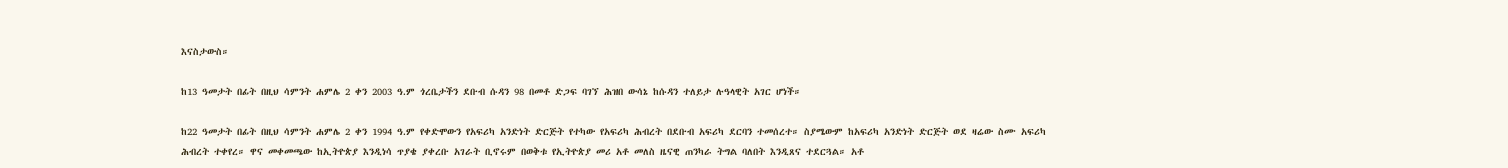እናስታውስ።

ከ13 ዓመታት በፊት በዚህ ሳምንት ሐምሌ 2 ቀን 2003 ዓ.ም ጎረቤታችን ደቡብ ሱዳን 98 በመቶ ድጋፍ ባገኘ ሕዝበ ውሳኔ ከሱዳን ተለይታ ሉዓላዊት አገር ሆነች።

ከ22 ዓመታት በፊት በዚህ ሳምንት ሐምሌ 2 ቀን 1994 ዓ.ም የቀድሞውን የአፍሪካ አንድነት ድርጅት የተካው የአፍሪካ ሕብረት በደቡብ አፍሪካ ደርባን ተመሰረተ። ስያሜውም ከአፍሪካ አንድነት ድርጅት ወደ ዛሬው ስሙ አፍሪካ ሕብረት ተቀየረ። ዋና መቀመጫው ከኢትዮጵያ እንዲነሳ ጥያቄ ያቀረቡ አገራት ቢኖሩም በወቅቱ የኢትዮጵያ መሪ አቶ መለስ ዜናዊ ጠንካራ ትግል ባለበት እንዲጸና ተደርጓል። አቶ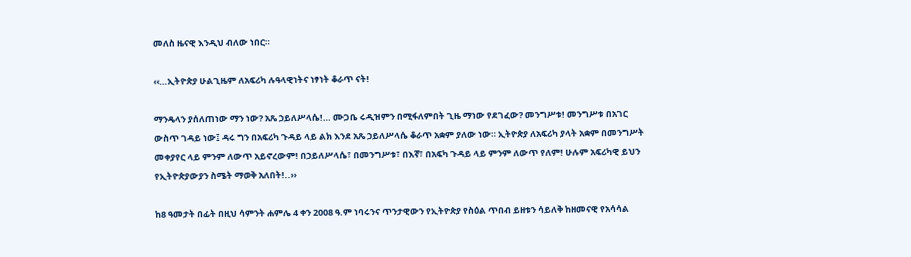መለስ ዜናዊ እንዲህ ብለው ነበር።

‹‹…ኢትዮጵያ ሁልጊዜም ለአፍሪካ ሉዓላዊነትና ነፃነት ቆራጥ ናት!

ማንዴላን ያሰለጠነው ማን ነው? አጼ ኃይለሥላሴ!… ሙጋቤ ሩዲዝምን በሚፋለምበት ጊዜ ማነው የደገፈው? መንግሥቱ! መንግሥቱ በአገር ውስጥ ገዳይ ነው፤ ዳሩ ግን በአፍሪካ ጉዳይ ላይ ልክ እንደ አጼ ኃይለሥላሴ ቆራጥ አቋም ያለው ነው። ኢትዮጵያ ለአፍሪካ ያላት አቋም በመንግሥት መቀያየር ላይ ምንም ለውጥ አይኖረውም! በኃይለሥላሴ፣ በመንግሥቱ፣ በእኛ፣ በአፍካ ጉዳይ ላይ ምንም ለውጥ የለም! ሁሉም አፍሪካዊ ይህን የኢትዮጵያውያን ስሜት ማወቅ አለበት!..››

ከ8 ዓመታት በፊት በዚህ ሳምንት ሐምሌ 4 ቀን 2008 ዓ.ም ነባሩንና ጥንታዊውን የኢትዮጵያ የስዕል ጥበብ ይዘቱን ሳይለቅ ከዘመናዊ የአሳሳል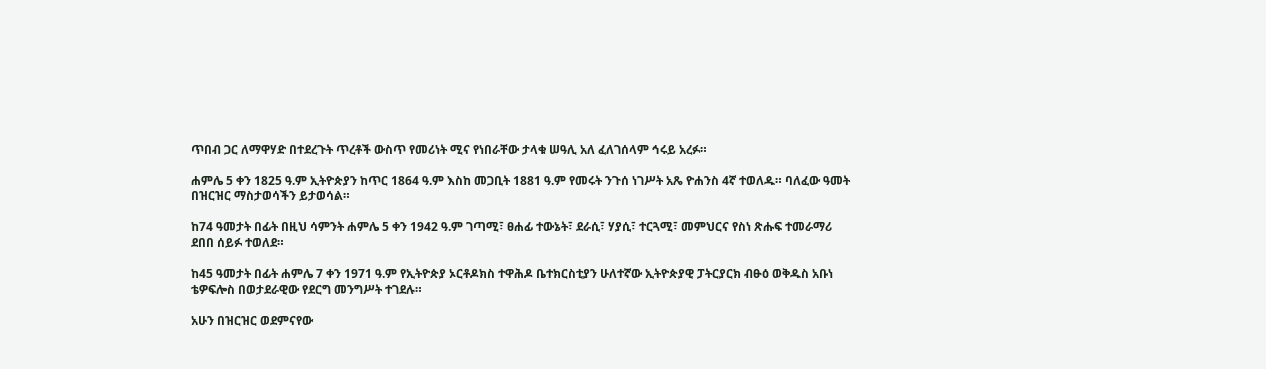ጥበብ ጋር ለማዋሃድ በተደረጉት ጥረቶች ውስጥ የመሪነት ሚና የነበራቸው ታላቁ ሠዓሊ አለ ፈለገሰላም ኅሩይ አረፉ።

ሐምሌ 5 ቀን 1825 ዓ.ም ኢትዮጵያን ከጥር 1864 ዓ.ም እስከ መጋቢት 1881 ዓ.ም የመሩት ንጉሰ ነገሥት አጼ ዮሐንስ 4ኛ ተወለዱ። ባለፈው ዓመት በዝርዝር ማስታወሳችን ይታወሳል።

ከ74 ዓመታት በፊት በዚህ ሳምንት ሐምሌ 5 ቀን 1942 ዓ.ም ገጣሚ፣ ፀሐፊ ተውኔት፣ ደራሲ፣ ሃያሲ፣ ተርጓሚ፣ መምህርና የስነ ጽሑፍ ተመራማሪ ደበበ ሰይፉ ተወለደ።

ከ45 ዓመታት በፊት ሐምሌ 7 ቀን 1971 ዓ.ም የኢትዮጵያ ኦርቶዶክስ ተዋሕዶ ቤተክርስቲያን ሁለተኛው ኢትዮጵያዊ ፓትርያርክ ብፁዕ ወቅዱስ አቡነ ቴዎፍሎስ በወታደራዊው የደርግ መንግሥት ተገደሉ።

አሁን በዝርዝር ወደምናየው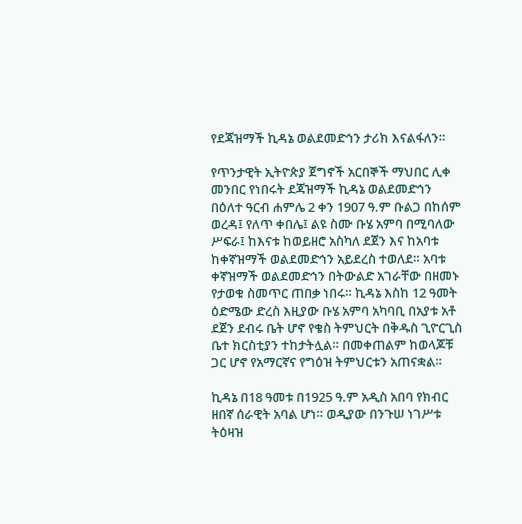የደጃዝማች ኪዳኔ ወልደመድኅን ታሪክ እናልፋለን።

የጥንታዊት ኢትዮጵያ ጀግኖች አርበኞች ማህበር ሊቀ መንበር የነበሩት ደጃዝማች ኪዳኔ ወልደመድኅን በዕለተ ዓርብ ሐምሌ 2 ቀን 1907 ዓ.ም ቡልጋ በከሰም ወረዳ፤ የለጥ ቀበሌ፤ ልዩ ስሙ ቡሄ አምባ በሚባለው ሥፍራ፤ ከእናቱ ከወይዘሮ አስካለ ደጀን እና ከአባቱ ከቀኛዝማች ወልደመድኅን አይደረስ ተወለደ። አባቱ ቀኛዝማች ወልደመድኅን በትውልድ አገራቸው በዘመኑ የታወቁ ስመጥር ጠበቃ ነበሩ። ኪዳኔ እስከ 12 ዓመት ዕድሜው ድረስ እዚያው ቡሄ አምባ አካባቢ በአያቱ አቶ ደጀን ደብሩ ቤት ሆኖ የቄስ ትምህርት በቅዱስ ጊዮርጊስ ቤተ ክርስቲያን ተከታትሏል። በመቀጠልም ከወላጆቹ ጋር ሆኖ የአማርኛና የግዕዝ ትምህርቱን አጠናቋል።

ኪዳኔ በ18 ዓመቱ በ1925 ዓ.ም አዲስ አበባ የክብር ዘበኛ ሰራዊት አባል ሆነ። ወዲያው በንጉሠ ነገሥቱ ትዕዛዝ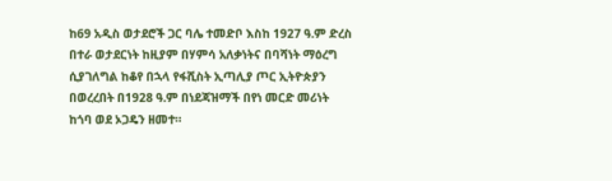ከ69 አዲስ ወታደሮች ጋር ባሌ ተመድቦ እስከ 1927 ዓ.ም ድረስ በተራ ወታደርነት ከዚያም በሃምሳ አለቃነትና በባሻነት ማዕረግ ሲያገለግል ከቆየ በኋላ የፋሺስት ኢጣሊያ ጦር ኢትዮጵያን በወረረበት በ1928 ዓ.ም በነደጃዝማች በየነ መርድ መሪነት ከጎባ ወደ ኦጋዴን ዘመተ።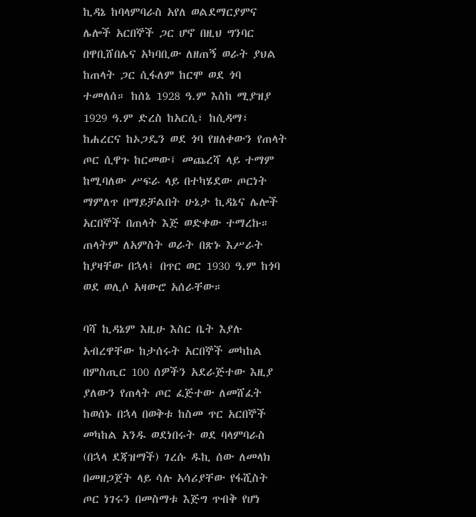ኪዳኔ ከባላምባራስ አየለ ወልደማርያምና ሌሎች አርበኞች ጋር ሆኖ በዚህ ግንባር በዋቢሸበሌና አካባቢው ለዘጠኝ ወራት ያህል ከጠላት ጋር ሲፋለም ከርሞ ወደ ጎባ ተመለሰ። ከሰኔ 1928 ዓ.ም እስከ ሚያዝያ 1929 ዓ.ም ድረስ ከአርሲ፣ ከሲዳማ፣ ከሐረርና ከኦጋዴን ወደ ጎባ የዘለቀውን የጠላት ጦር ሲዋጉ ከርመው፤ መጨረሻ ላይ ተማም ከሚባለው ሥፍራ ላይ በተካሄደው ጦርነት ማምለጥ በማይቻልበት ሁኔታ ኪዳኔና ሌሎች አርበኞች በጠላት እጅ ወድቀው ተማረኩ። ጠላትም ለአምስት ወራት በጽኑ እሥራት ከያዛቸው በኋላ፤ በጥር ወር 1930 ዓ.ም ከጎባ ወደ ወሊሶ አዛውሮ አሰራቸው።

ባሻ ኪዳኔም እዚሁ እስር ቤት እያሉ አብረዋቸው ከታሰሩት አርበኞች መካከል በምስጢር 100 ሰዎችን አደራጅተው እዚያ ያለውን የጠላት ጦር ፈጅተው ለመሸፈት ከወሰኑ በኋላ በወቅቱ ከስመ ጥር አርበኞች መካከል አንዱ ወደነበሩት ወደ ባላምባራስ (በኋላ ደጃዝማች) ገረሱ ዱኪ ሰው ለመላክ በመዘጋጀት ላይ ሳሉ አሳሪያቸው የፋሺስት ጦር ነገሩን በመስማቱ እጅግ ጥብቅ የሆነ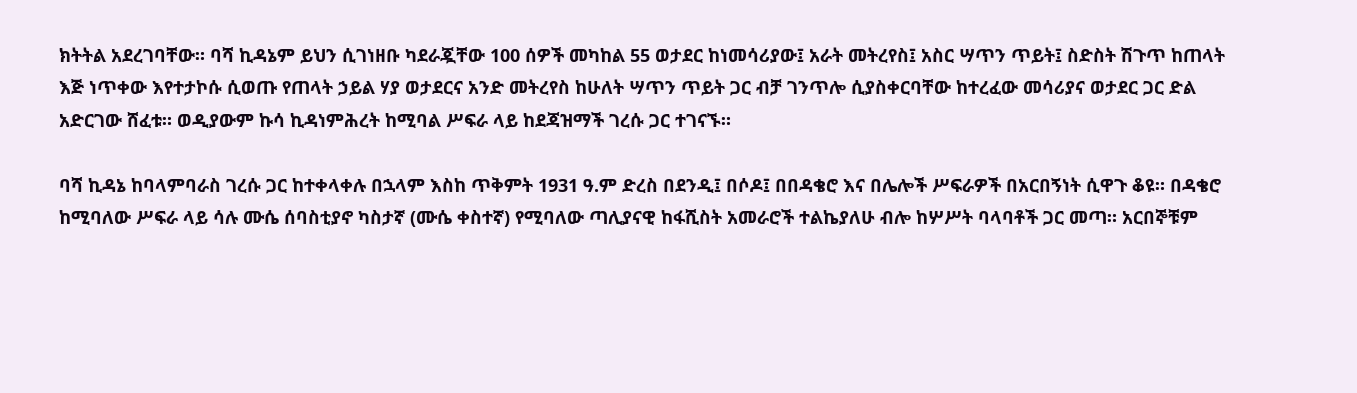ክትትል አደረገባቸው። ባሻ ኪዳኔም ይህን ሲገነዘቡ ካደራጇቸው 100 ሰዎች መካከል 55 ወታደር ከነመሳሪያው፤ አራት መትረየስ፤ አስር ሣጥን ጥይት፤ ስድስት ሽጉጥ ከጠላት እጅ ነጥቀው እየተታኮሱ ሲወጡ የጠላት ኃይል ሃያ ወታደርና አንድ መትረየስ ከሁለት ሣጥን ጥይት ጋር ብቻ ገንጥሎ ሲያስቀርባቸው ከተረፈው መሳሪያና ወታደር ጋር ድል አድርገው ሸፈቱ። ወዲያውም ኩሳ ኪዳነምሕረት ከሚባል ሥፍራ ላይ ከደጃዝማች ገረሱ ጋር ተገናኙ።

ባሻ ኪዳኔ ከባላምባራስ ገረሱ ጋር ከተቀላቀሉ በኋላም እስከ ጥቅምት 1931 ዓ.ም ድረስ በደንዲ፤ በሶዶ፤ በበዳቄሮ እና በሌሎች ሥፍራዎች በአርበኝነት ሲዋጉ ቆዩ። በዳቄሮ ከሚባለው ሥፍራ ላይ ሳሉ ሙሴ ሰባስቲያኖ ካስታኛ (ሙሴ ቀስተኛ) የሚባለው ጣሊያናዊ ከፋሺስት አመራሮች ተልኬያለሁ ብሎ ከሦሥት ባላባቶች ጋር መጣ። አርበኞቹም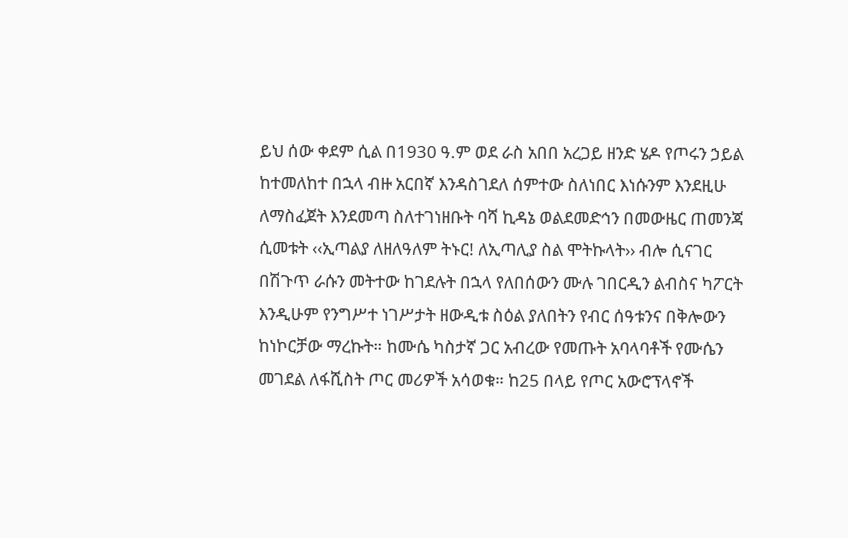ይህ ሰው ቀደም ሲል በ1930 ዓ.ም ወደ ራስ አበበ አረጋይ ዘንድ ሄዶ የጦሩን ኃይል ከተመለከተ በኋላ ብዙ አርበኛ እንዳስገደለ ሰምተው ስለነበር እነሱንም እንደዚሁ ለማስፈጀት እንደመጣ ስለተገነዘቡት ባሻ ኪዳኔ ወልደመድኅን በመውዜር ጠመንጃ ሲመቱት ‹‹ኢጣልያ ለዘለዓለም ትኑር! ለኢጣሊያ ስል ሞትኩላት›› ብሎ ሲናገር በሽጉጥ ራሱን መትተው ከገደሉት በኋላ የለበሰውን ሙሉ ገበርዲን ልብስና ካፖርት እንዲሁም የንግሥተ ነገሥታት ዘውዲቱ ስዕል ያለበትን የብር ሰዓቱንና በቅሎውን ከነኮርቻው ማረኩት። ከሙሴ ካስታኛ ጋር አብረው የመጡት አባላባቶች የሙሴን መገደል ለፋሺስት ጦር መሪዎች አሳወቁ። ከ25 በላይ የጦር አውሮፕላኖች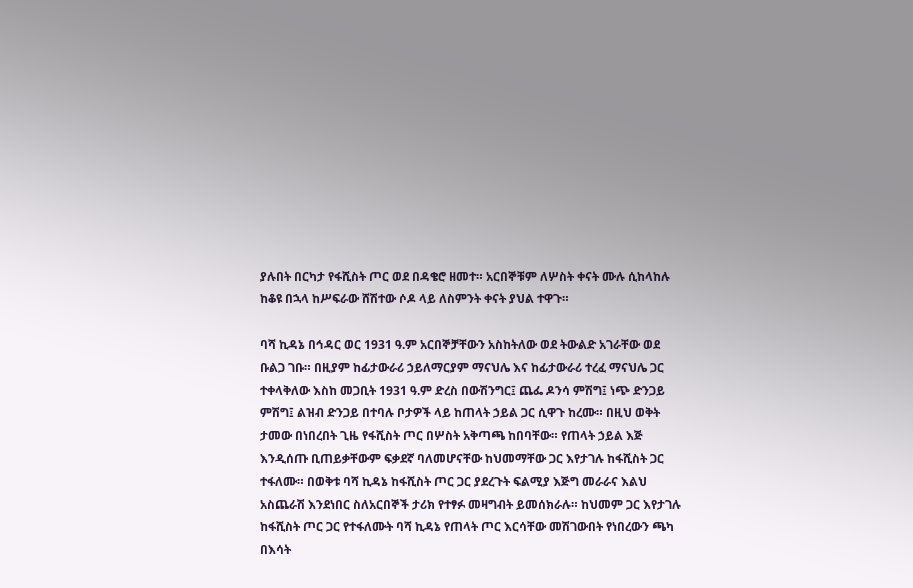ያሉበት በርካታ የፋሺስት ጦር ወደ በዳቄሮ ዘመተ። አርበኞቹም ለሦስት ቀናት ሙሉ ሲከላከሉ ከቆዩ በኋላ ከሥፍራው ሸሽተው ሶዶ ላይ ለስምንት ቀናት ያህል ተዋጉ።

ባሻ ኪዳኔ በኅዳር ወር 1931 ዓ.ም አርበኞቻቸውን አስከትለው ወደ ትውልድ አገራቸው ወደ ቡልጋ ገቡ። በዚያም ከፊታውራሪ ኃይለማርያም ማናህሌ እና ከፊታውራሪ ተረፈ ማናህሌ ጋር ተቀላቅለው እስከ መጋቢት 1931 ዓ.ም ድረስ በውሽንግር፤ ጨፌ ዶንሳ ምሽግ፤ ነጭ ድንጋይ ምሽግ፤ ልዝብ ድንጋይ በተባሉ ቦታዎች ላይ ከጠላት ኃይል ጋር ሲዋጉ ከረሙ። በዚህ ወቅት ታመው በነበረበት ጊዜ የፋሺስት ጦር በሦስት አቅጣጫ ከበባቸው። የጠላት ኃይል እጅ እንዲሰጡ ቢጠይቃቸውም ፍቃደኛ ባለመሆናቸው ከህመማቸው ጋር እየታገሉ ከፋሺስት ጋር ተፋለሙ። በወቅቱ ባሻ ኪዳኔ ከፋሺስት ጦር ጋር ያደረጉት ፍልሚያ እጅግ መራራና እልህ አስጨራሽ እንደነበር ስለአርበኞች ታሪክ የተፃፉ መዛግብት ይመሰክራሉ። ከህመም ጋር እየታገሉ ከፋሺስት ጦር ጋር የተፋለሙት ባሻ ኪዳኔ የጠላት ጦር እርሳቸው መሽገውበት የነበረውን ጫካ በእሳት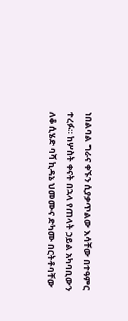ነበልባል ግራና ቀኙን ሲያቃጥልው እሳቸው በተዓምር ተረፉ። ከሦስት ቀናት በኋላ የጠላት ኃይል አካባቢውን ለቆ ሲሄድ ባሻ ኪዳኔ ህመሙና ድካሙ በርትቶባቸው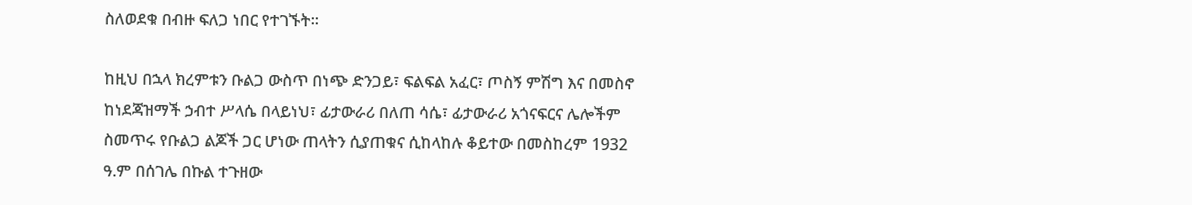ስለወደቁ በብዙ ፍለጋ ነበር የተገኙት።

ከዚህ በኋላ ክረምቱን ቡልጋ ውስጥ በነጭ ድንጋይ፣ ፍልፍል አፈር፣ ጦስኝ ምሽግ እና በመስኖ ከነደጃዝማች ኃብተ ሥላሴ በላይነህ፣ ፊታውራሪ በለጠ ሳሴ፣ ፊታውራሪ አጎናፍርና ሌሎችም ስመጥሩ የቡልጋ ልጆች ጋር ሆነው ጠላትን ሲያጠቁና ሲከላከሉ ቆይተው በመስከረም 1932 ዓ.ም በሰገሌ በኩል ተጉዘው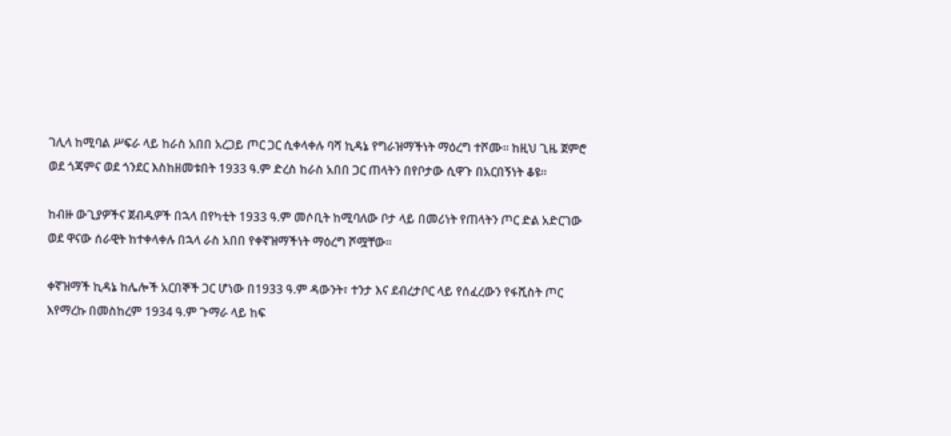ገሊላ ከሚባል ሥፍራ ላይ ከራስ አበበ አረጋይ ጦር ጋር ሲቀላቀሉ ባሻ ኪዳኔ የግራዝማችነት ማዕረግ ተሾሙ። ከዚህ ጊዜ ጀምሮ ወደ ጎጃምና ወደ ጎንደር እስከዘመቱበት 1933 ዓ.ም ድረስ ከራስ አበበ ጋር ጠላትን በየቦታው ሲዋጉ በአርበኝነት ቆዩ።

ከብዙ ውጊያዎችና ጀብዱዎች በኋላ በየካቲት 1933 ዓ.ም መሶቢት ከሚባለው ቦታ ላይ በመሪነት የጠላትን ጦር ድል አድርገው ወደ ዋናው ሰራዊት ከተቀላቀሉ በኋላ ራስ አበበ የቀኛዝማችነት ማዕረግ ሾሟቸው።

ቀኛዝማች ኪዳኔ ከሌሎች አርበኞች ጋር ሆነው በ1933 ዓ.ም ዳውንት፣ ተንታ እና ደብረታቦር ላይ የሰፈረውን የፋሺስት ጦር እየማረኩ በመስከረም 1934 ዓ.ም ጉማራ ላይ ከፍ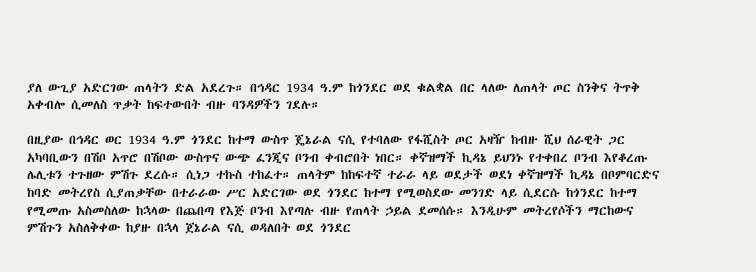ያለ ውጊያ አድርገው ጠላትን ድል አደረጉ። በኅዳር 1934 ዓ.ም ከጎንደር ወደ ቁልቋል በር ላለው ለጠላት ጦር ስንቅና ትጥቅ አቀብሎ ሲመለስ ጥቃት ከፍተውበት ብዙ ባንዳዎችን ገደሉ።

በዚያው በኅዳር ወር 1934 ዓ.ም ጎንደር ከተማ ውስጥ ጄኔራል ናሲ የተባለው የፋሺስት ጦር አዛዥ ከብዙ ሺህ ሰራዊት ጋር አካባቢውን በሽቦ አጥሮ በሽቦው ውስጥና ውጭ ፈንጂና ቦንብ ቀብሮበት ነበር። ቀኛዝማች ኪዳኔ ይህንኑ የተቀበረ ቦንብ እየቆረጡ ሌሊቱን ተጉዘው ምሽጉ ደረሱ። ሲነጋ ተኩስ ተከፈተ። ጠላትም ከከፍተኛ ተራራ ላይ ወደታች ወደነ ቀኛዝማች ኪዳኔ በቦምባርድና ከባድ መትረየስ ሲያጠቃቸው በተራራው ሥር አድርገው ወደ ጎንደር ከተማ የሚወስደው መንገድ ላይ ሲደርሱ ከጎንደር ከተማ የሚመጡ አስመስለው ከኋላው በጨበጣ የእጅ ቦንብ እየጣሉ ብዙ የጠላት ኃይል ደመሰሱ። እንዲሁም መትረየሶችን ማርከውና ምሽጉን አስለቅቀው ከያዙ በኋላ ጀኔራል ናሲ ወዳለበት ወደ ጎንደር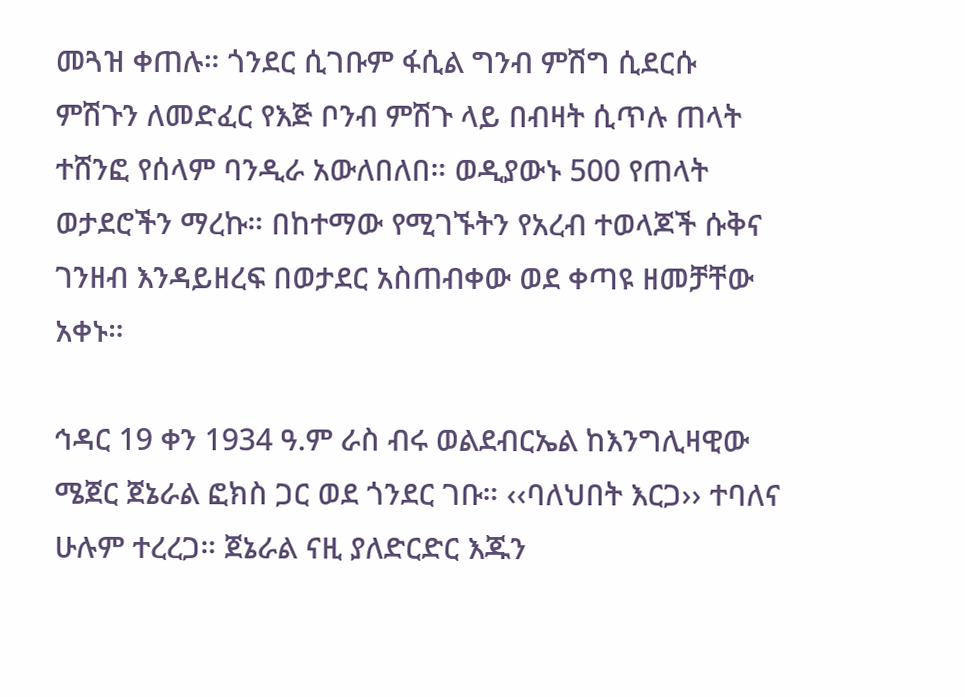መጓዝ ቀጠሉ። ጎንደር ሲገቡም ፋሲል ግንብ ምሽግ ሲደርሱ ምሽጉን ለመድፈር የእጅ ቦንብ ምሽጉ ላይ በብዛት ሲጥሉ ጠላት ተሸንፎ የሰላም ባንዲራ አውለበለበ። ወዲያውኑ 500 የጠላት ወታደሮችን ማረኩ። በከተማው የሚገኙትን የአረብ ተወላጆች ሱቅና ገንዘብ እንዳይዘረፍ በወታደር አስጠብቀው ወደ ቀጣዩ ዘመቻቸው አቀኑ።

ኅዳር 19 ቀን 1934 ዓ.ም ራስ ብሩ ወልደብርኤል ከእንግሊዛዊው ሜጀር ጀኔራል ፎክስ ጋር ወደ ጎንደር ገቡ። ‹‹ባለህበት እርጋ›› ተባለና ሁሉም ተረረጋ። ጀኔራል ናዚ ያለድርድር እጁን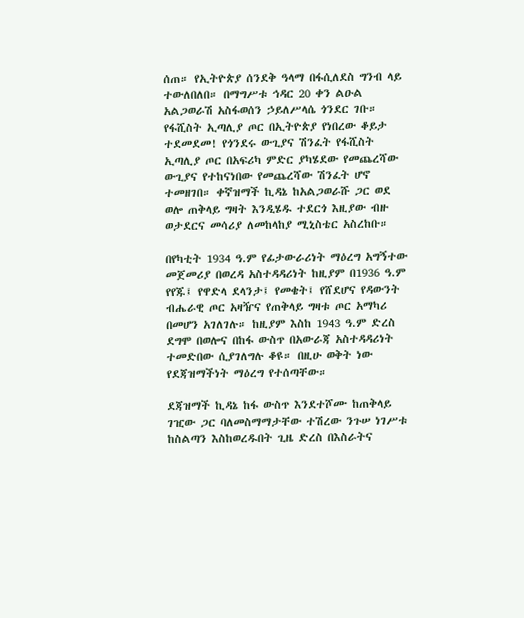ሰጠ። የኢትዮጵያ ሰንደቅ ዓላማ በፋሲለደስ ግንብ ላይ ተውለበለበ። በማግሥቱ ኅዳር 20 ቀን ልዑል አልጋወራሽ አስፋወሰን ኃይለሥላሴ ጎንደር ገቡ። የፋሺስት ኢጣሊያ ጦር በኢትዮጵያ የነበረው ቆይታ ተደመደመ! የጎንደሩ ውጊያና ሽንፈት የፋሺስት ኢጣሊያ ጦር በአፍሪካ ምድር ያካሄደው የመጨረሻው ውጊያና የተከናነበው የመጨረሻው ሽንፈት ሆኖ ተመዘገበ። ቀኛዝማች ኪዳኔ ከአልጋወራሹ ጋር ወደ ወሎ ጠቅላይ ግዛት እንዲሄዱ ተደርጎ እዚያው ብዙ ወታደርና መሳሪያ ለመከላከያ ሚኒስቴር አስረከቡ።

በየካቲት 1934 ዓ.ም የፊታውራሪነት ማዕረግ አግኝተው መጀመሪያ በወረዳ አስተዳዳሪነት ከዚያም በ1936 ዓ.ም የየጁ፤ የዋድላ ደላንታ፤ የመቄት፤ የሸደሆና የዳውንት ብሔራዊ ጦር አዛዥና የጠቅላይ ግዛቱ ጦር አማካሪ በመሆን አገለገሉ። ከዚያም እስከ 1943 ዓ.ም ድረስ ደግሞ በወሎና በከፋ ውስጥ በአውራጃ አስተዳዳሪነት ተመድበው ሲያገለግሉ ቆዩ። በዚሁ ወቅት ነው የደጃዝማችነት ማዕረግ የተሰጣቸው።

ደጃዝማች ኪዳኔ ከፋ ውስጥ እንደተሾሙ ከጠቅላይ ገዢው ጋር ባለመስማማታቸው ተሽረው ንጉሠ ነገሥቱ ከስልጣን እስከወረዱበት ጊዜ ድረስ በእስራትና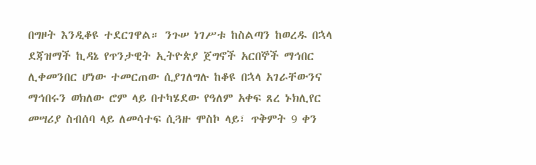በግዞት እንዲቆዩ ተደርገዋል። ንጉሠ ነገሥቱ ከስልጣን ከወረዱ በኋላ ደጃዝማች ኪዳኔ የጥንታዊት ኢትዮጵያ ጀግኖች አርበኞች ማኅበር ሊቀመንበር ሆነው ተመርጠው ሲያገለግሉ ከቆዩ በኋላ አገራቸውንና ማኅበሩን ወክለው ሮም ላይ በተካሄደው የዓለም አቀፍ ጸረ ኑክሊየር መሣሪያ ስብሰባ ላይ ለመሳተፍ ሲጓዙ ሞስኮ ላይ፣ ጥቅምት 9 ቀን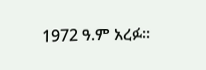1972 ዓ.ም አረፉ።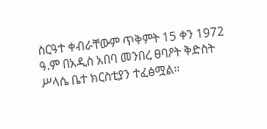ስርዓተ ቀብራቸውም ጥቅምት 15 ቀን 1972 ዓ.ም በአዲስ አበባ መንበረ ፀባዖት ቅድስት ሥላሴ ቤተ ክርስቲያን ተፈፅሟል።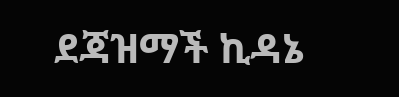ደጃዝማች ኪዳኔ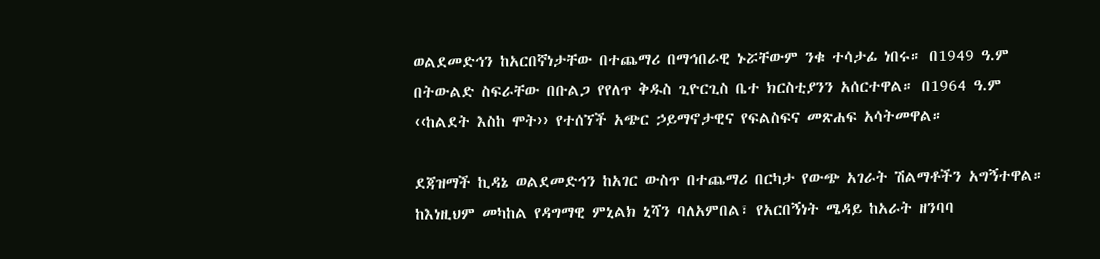ወልደመድኅን ከአርበኛነታቸው በተጨማሪ በማኅበራዊ ኑሯቸውም ንቁ ተሳታፊ ነበሩ። በ1949 ዓ.ም በትውልድ ስፍራቸው በቡልጋ የየለጥ ቅዱስ ጊዮርጊስ ቤተ ክርስቲያንን አሰርተዋል። በ1964 ዓ.ም ‹‹ከልደት እስከ ሞት›› የተሰኘች አጭር ኃይማኖታዊና የፍልስፍና መጽሐፍ አሳትመዋል።

ደጃዝማች ኪዳኔ ወልደመድኅን ከአገር ውስጥ በተጨማሪ በርካታ የውጭ አገራት ሽልማቶችን አግኝተዋል። ከእነዚህም መካከል የዳግማዊ ምኒልክ ኒሻን ባለአምበል፣ የአርበኝነት ሜዳይ ከአራት ዘንባባ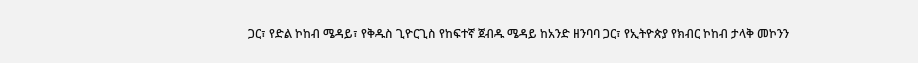ጋር፣ የድል ኮከብ ሜዳይ፣ የቅዱስ ጊዮርጊስ የከፍተኛ ጀብዱ ሜዳይ ከአንድ ዘንባባ ጋር፣ የኢትዮጵያ የክብር ኮከብ ታላቅ መኮንን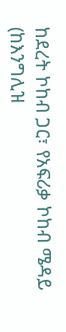ከደረት ኮከብ ጋር፣ የአፍሪቃ ኮከብ ሜዳይ (ከእንግሊዝ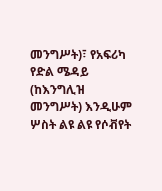መንግሥት)፣ የአፍሪካ የድል ሜዳይ (ከእንግሊዝ መንግሥት) እንዲሁም ሦስት ልዩ ልዩ የሶቭየት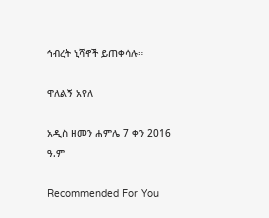ኅብረት ኒሻኖች ይጠቀሳሉ።

ዋለልኝ አየለ

አዲስ ዘመን ሐምሌ 7 ቀን 2016 ዓ.ም

Recommended For You